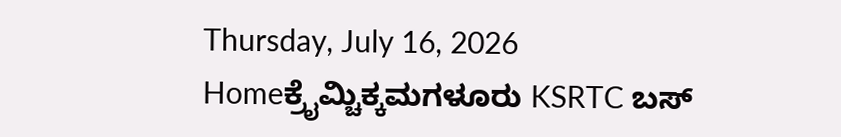Thursday, July 16, 2026
Homeಕ್ರೈಮ್ಚಿಕ್ಕಮಗಳೂರು KSRTC ಬಸ್‌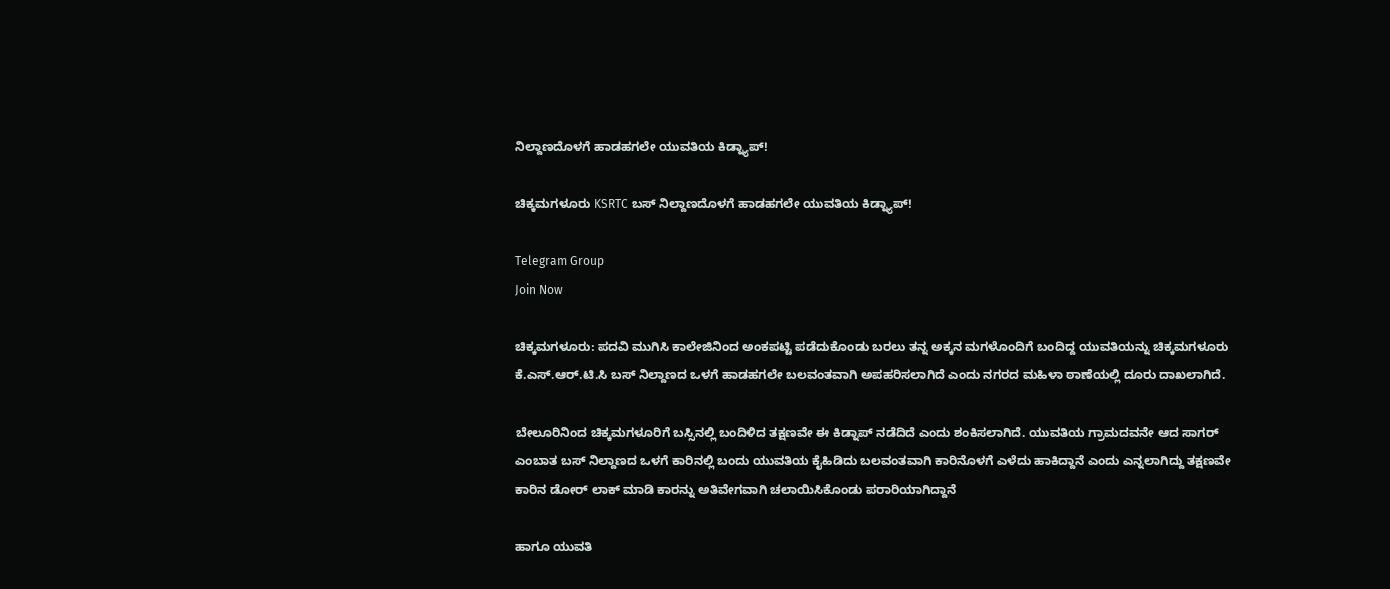ನಿಲ್ದಾಣದೊಳಗೆ‌ ಹಾಡಹಗಲೇ ಯುವತಿಯ ಕಿಡ್ನ್ಯಾಪ್!

ಚಿಕ್ಕಮಗಳೂರು KSRTC ಬಸ್‌ ನಿಲ್ದಾಣದೊಳಗೆ‌ ಹಾಡಹಗಲೇ ಯುವತಿಯ ಕಿಡ್ನ್ಯಾಪ್!

Telegram Group
Join Now

ಚಿಕ್ಕಮಗಳೂರು: ಪದವಿ ಮುಗಿಸಿ ಕಾಲೇಜಿನಿಂದ ಅಂಕಪಟ್ಟಿ ಪಡೆದುಕೊಂಡು ಬರಲು ತನ್ನ ಅಕ್ಕನ ಮಗಳೊಂದಿಗೆ ಬಂದಿದ್ದ ಯುವತಿಯನ್ನು ಚಿಕ್ಕಮಗಳೂರು ಕೆ.ಎಸ್.ಆರ್.ಟಿ.ಸಿ ಬಸ್ ನಿಲ್ದಾಣದ ಒಳಗೆ ಹಾಡಹಗಲೇ ಬಲವಂತವಾಗಿ ಅಪಹರಿಸಲಾಗಿದೆ ಎಂದು ನಗರದ ಮಹಿಳಾ ಠಾಣೆಯಲ್ಲಿ ದೂರು ದಾಖಲಾಗಿದೆ.

ಬೇಲೂರಿನಿಂದ ಚಿಕ್ಕಮಗಳೂರಿಗೆ ಬಸ್ಸಿನಲ್ಲಿ ಬಂದಿಳಿದ ತಕ್ಷಣವೇ ಈ ಕಿಡ್ನಾಪ್ ನಡೆದಿದೆ ಎಂದು ಶಂಕಿಸಲಾಗಿದೆ. ಯುವತಿಯ ಗ್ರಾಮದವನೇ ಆದ ಸಾಗರ್ ಎಂಬಾತ ಬಸ್‌ ನಿಲ್ದಾಣದ ಒಳಗೆ ಕಾರಿನಲ್ಲಿ ಬಂದು ಯುವತಿಯ ಕೈಹಿಡಿದು ಬಲವಂತವಾಗಿ ಕಾರಿನೊಳಗೆ ಎಳೆದು ಹಾಕಿದ್ದಾನೆ ಎಂದು ಎನ್ನಲಾಗಿದ್ದು ತಕ್ಷಣವೇ ಕಾರಿನ ಡೋರ್ ಲಾಕ್ ಮಾಡಿ ಕಾರನ್ನು ಅತಿವೇಗವಾಗಿ ಚಲಾಯಿಸಿಕೊಂಡು ಪರಾರಿಯಾಗಿದ್ದಾನೆ

ಹಾಗೂ ಯುವತಿ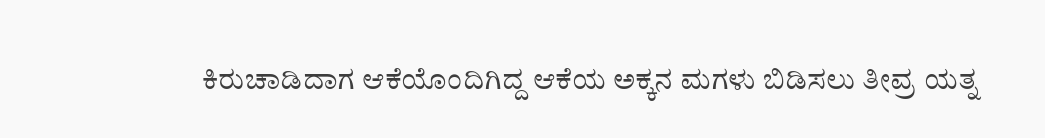ಕಿರುಚಾಡಿದಾಗ ಆಕೆಯೊಂದಿಗಿದ್ದ ಆಕೆಯ ಅಕ್ಕನ ಮಗಳು ಬಿಡಿಸಲು ತೀವ್ರ ಯತ್ನ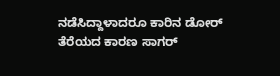ನಡೆಸಿದ್ದಾಳಾದರೂ ಕಾರಿನ ಡೋರ್ ತೆರೆಯದ ಕಾರಣ ಸಾಗರ್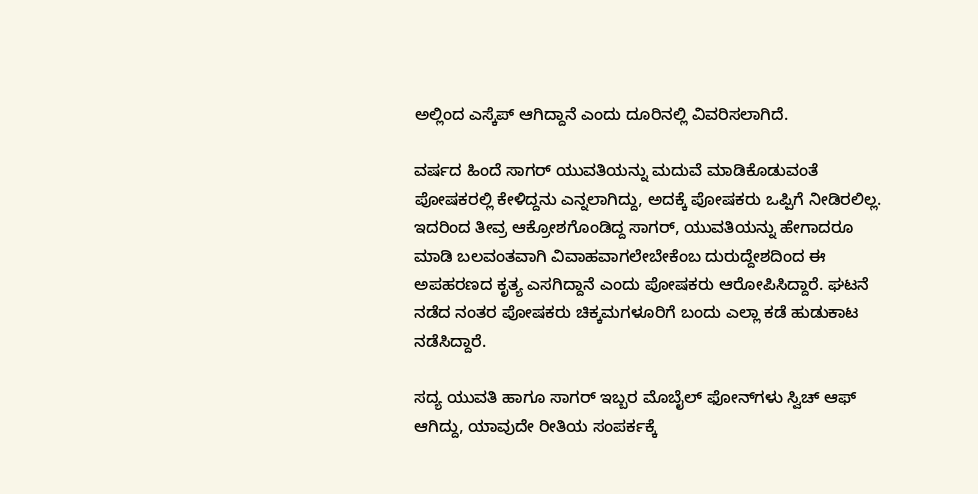ಅಲ್ಲಿಂದ ಎಸ್ಕೆಪ್ ಆಗಿದ್ದಾನೆ ಎಂದು ದೂರಿನಲ್ಲಿ ವಿವರಿಸಲಾಗಿದೆ.

ವರ್ಷದ ಹಿಂದೆ ಸಾಗರ್ ಯುವತಿಯನ್ನು ಮದುವೆ ಮಾಡಿಕೊಡುವಂತೆ ಪೋಷಕರಲ್ಲಿ ಕೇಳಿದ್ದನು ಎನ್ನಲಾಗಿದ್ದು, ಅದಕ್ಕೆ ಪೋಷಕರು ಒಪ್ಪಿಗೆ ನೀಡಿರಲಿಲ್ಲ. ಇದರಿಂದ ತೀವ್ರ ಆಕ್ರೋಶಗೊಂಡಿದ್ದ ಸಾಗರ್, ಯುವತಿಯನ್ನು ಹೇಗಾದರೂ ಮಾಡಿ ಬಲವಂತವಾಗಿ ವಿವಾಹವಾಗಲೇಬೇಕೆಂಬ ದುರುದ್ದೇಶದಿಂದ ಈ ಅಪಹರಣದ ಕೃತ್ಯ ಎಸಗಿದ್ದಾನೆ ಎಂದು ಪೋಷಕರು ಆರೋಪಿಸಿದ್ದಾರೆ. ಘಟನೆ ನಡೆದ ನಂತರ ಪೋಷಕರು ಚಿಕ್ಕಮಗಳೂರಿಗೆ ಬಂದು ಎಲ್ಲಾ ಕಡೆ ಹುಡುಕಾಟ ನಡೆಸಿದ್ದಾರೆ.

ಸದ್ಯ ಯುವತಿ ಹಾಗೂ ಸಾಗರ್ ಇಬ್ಬರ ಮೊಬೈಲ್ ಫೋನ್‌ಗಳು ಸ್ವಿಚ್ ಆಫ್ ಆಗಿದ್ದು, ಯಾವುದೇ ರೀತಿಯ ಸಂಪರ್ಕಕ್ಕೆ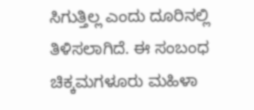ಸಿಗುತ್ತಿಲ್ಲ ಎಂದು ದೂರಿನಲ್ಲಿ ತಿಳಿಸಲಾಗಿದೆ. ಈ ಸಂಬಂಧ ಚಿಕ್ಕಮಗಳೂರು ಮಹಿಳಾ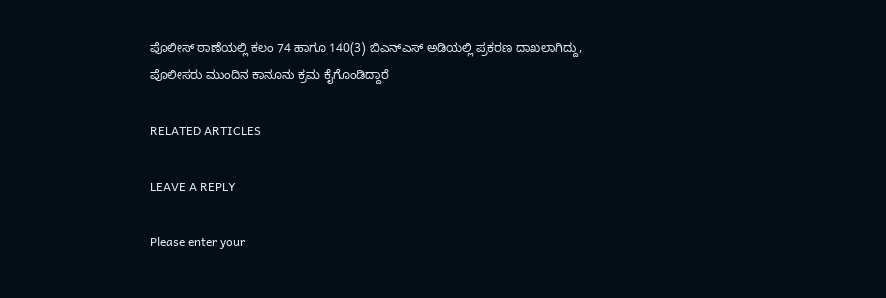ಪೊಲೀಸ್ ಠಾಣೆಯಲ್ಲಿ ಕಲಂ 74 ಹಾಗೂ 140(3) ಬಿಎನ್‌ಎಸ್ ಅಡಿಯಲ್ಲಿ ಪ್ರಕರಣ ದಾಖಲಾಗಿದ್ದು, ಪೊಲೀಸರು ಮುಂದಿನ ಕಾನೂನು ಕ್ರಮ ಕೈಗೊಂಡಿದ್ದಾರೆ

RELATED ARTICLES

LEAVE A REPLY

Please enter your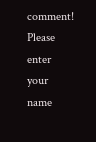comment!
Please enter your name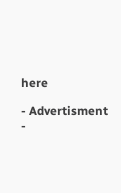here

- Advertisment -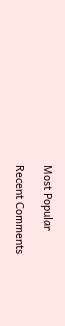Most Popular

Recent Comments